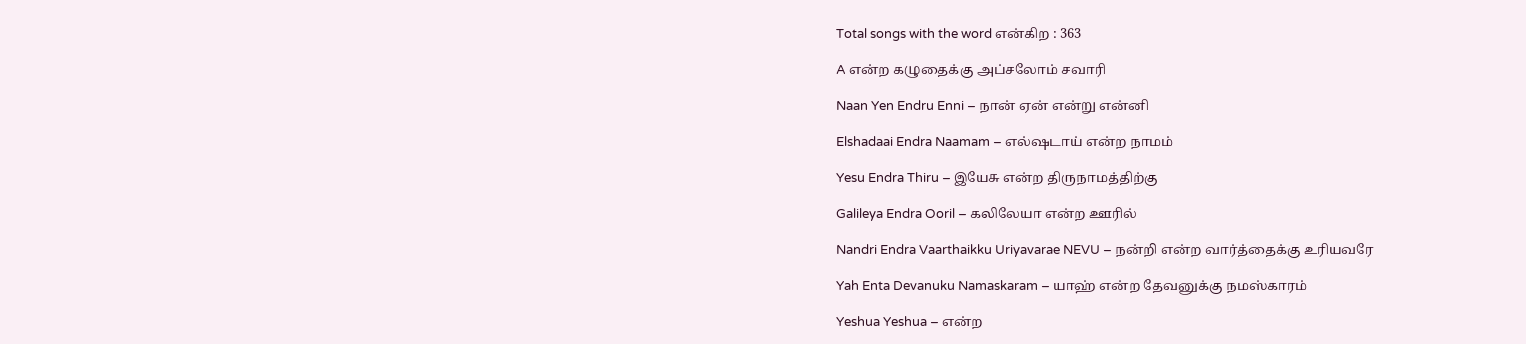Total songs with the word என்கிற : 363

A என்ற கழுதைக்கு அப்சலோம் சவாரி

Naan Yen Endru Enni – நான் ஏன் என்று என்னி

Elshadaai Endra Naamam – எல்ஷடாய் என்ற நாமம்

Yesu Endra Thiru – இயேசு என்ற திருநாமத்திற்கு

Galileya Endra Ooril – கலிலேயா என்ற ஊரில்

Nandri Endra Vaarthaikku Uriyavarae NEVU – நன்றி என்ற வார்த்தைக்கு உரியவரே

Yah Enta Devanuku Namaskaram – யாஹ் என்ற தேவனுக்கு நமஸ்காரம்

Yeshua Yeshua – என்ற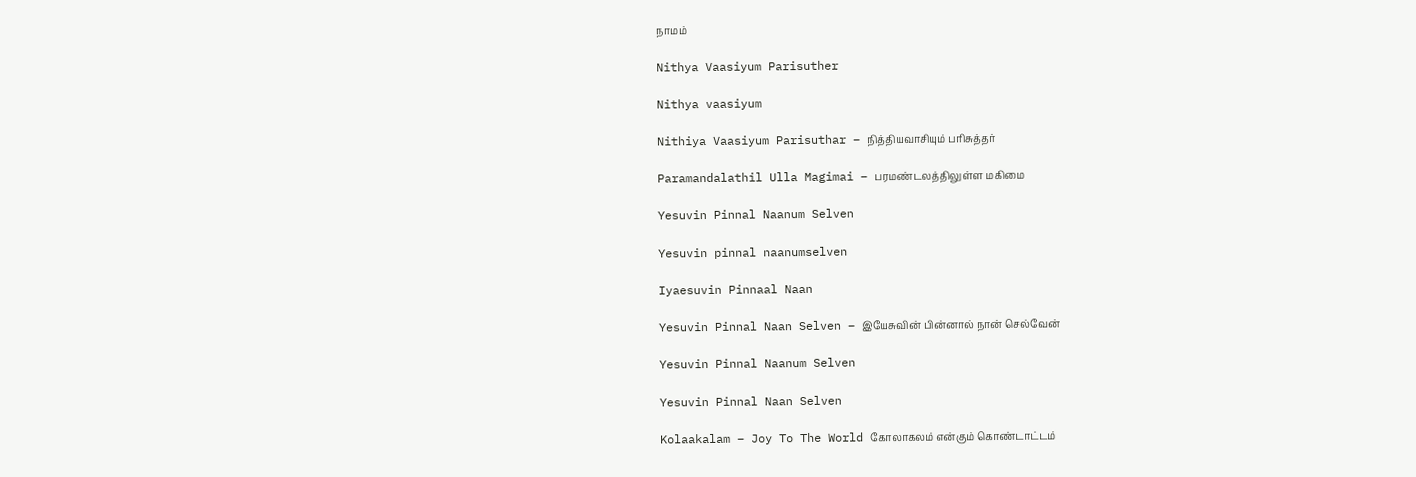நாமம்

Nithya Vaasiyum Parisuther

Nithya vaasiyum

Nithiya Vaasiyum Parisuthar – நித்தியவாசியும் பரிசுத்தர்

Paramandalathil Ulla Magimai – பரமண்டலத்திலுள்ள மகிமை

Yesuvin Pinnal Naanum Selven

Yesuvin pinnal naanumselven

Iyaesuvin Pinnaal Naan

Yesuvin Pinnal Naan Selven – இயேசுவின் பின்னால் நான் செல்வேன்

Yesuvin Pinnal Naanum Selven

Yesuvin Pinnal Naan Selven

Kolaakalam – Joy To The World கோலாகலம் என்கும் கொண்டாட்டம்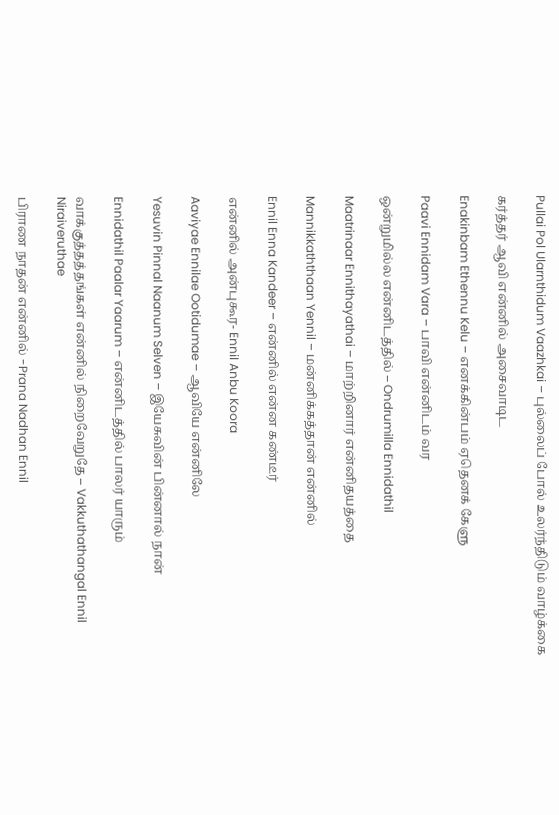Pullai Pol Ularnthidum Vaazhkai – புல்லைப் போல் உலர்ந்திடும் வாழ்க்கை

கர்த்தர் ஆவி என்னில் அசைவாடிட

Enakinbam Ethennu Kelu – எனக்கின்பம் ஏதெனக் கேளு

Paavi Ennidam Vara – பாவி என்னிடம் வர

ஒன்றுமில்ல என்னிடத்தில் – Ondrumilla Ennidathil

Maatrinaar Ennithayathai – மாற்றினார் என்னிதயத்தை

Mannikkaththaan Yennil – மன்னிக்கத்தான் என்னில்

Ennil Enna Kandeer – என்னில் என்ன கண்டீர்

என்னில் அன்புகூர- Ennil Anbu Koora

Aaviyae Ennilae Ootidumae – ஆவியே என்னிலே

Yesuvin Pinnal Naanum Selven – இயேசுவின் பின்னால் நான்

Ennidathil Paalar Yaarum – என்னிடத்தில் பாலர் யாரும்

வாக்குத்தத்தங்கள் என்னில் நிறைவேறுதே – Vakkuthathangal Ennil Niraiveruthae

பிராண நாதன் என்னில் -Prana Nadhan Ennil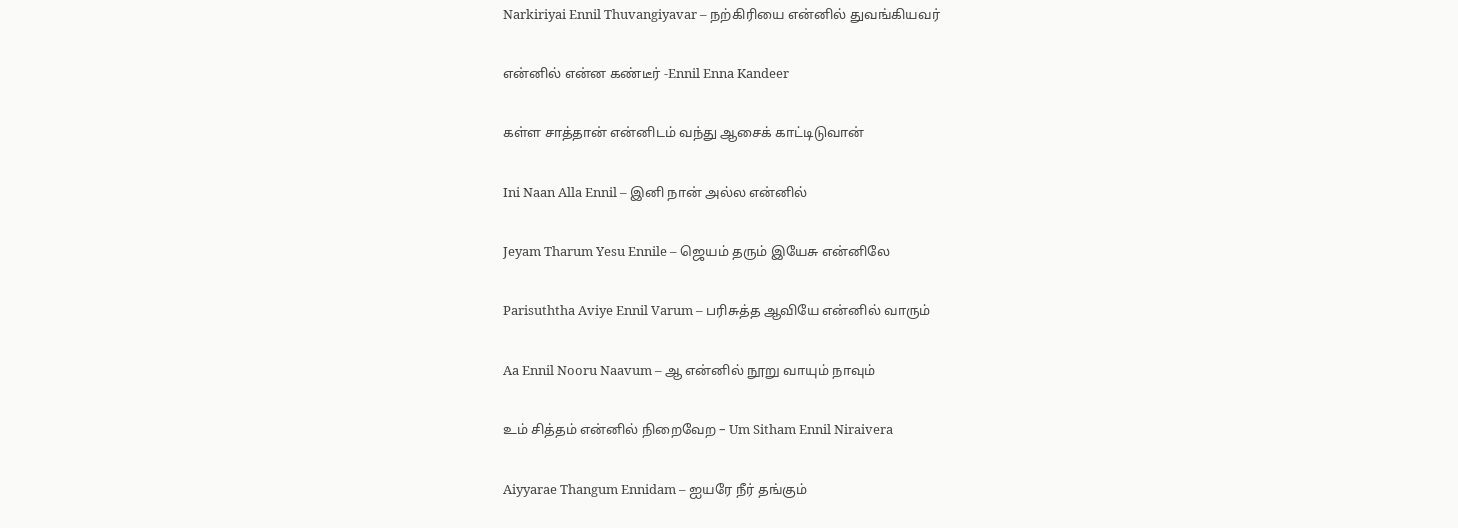Narkiriyai Ennil Thuvangiyavar – நற்கிரியை என்னில் துவங்கியவர்

என்னில் என்ன கண்டீர் -Ennil Enna Kandeer

கள்ள சாத்தான் என்னிடம் வந்து ஆசைக் காட்டிடுவான்

Ini Naan Alla Ennil – இனி நான் அல்ல என்னில்

Jeyam Tharum Yesu Ennile – ஜெயம் தரும் இயேசு என்னிலே

Parisuththa Aviye Ennil Varum – பரிசுத்த ஆவியே என்னில் வாரும்

Aa Ennil Nooru Naavum – ஆ என்னில் நூறு வாயும் நாவும்

உம் சித்தம் என்னில் நிறைவேற – Um Sitham Ennil Niraivera

Aiyyarae Thangum Ennidam – ஐயரே நீர் தங்கும்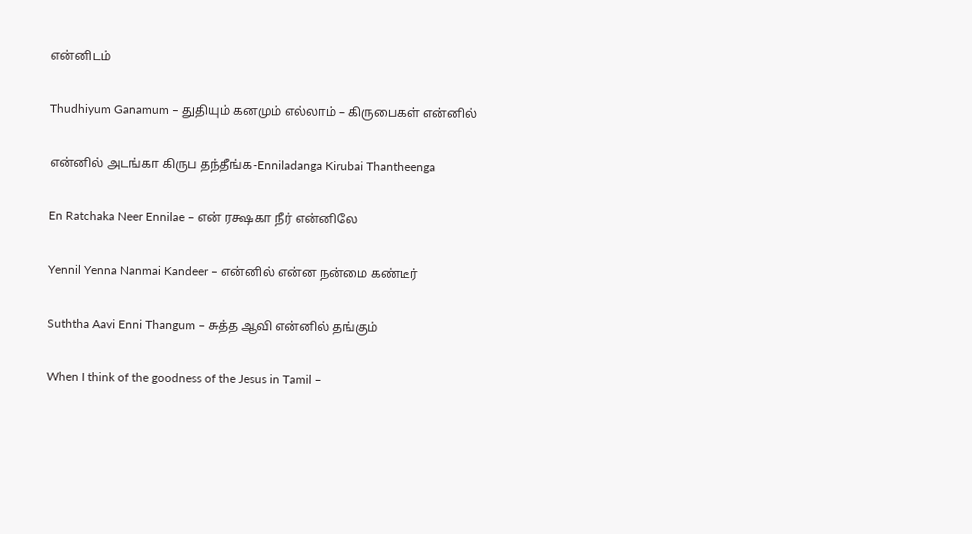என்னிடம்

Thudhiyum Ganamum – துதியும் கனமும் எல்லாம் – கிருபைகள் என்னில்

என்னில் அடங்கா கிருப தந்தீங்க-Enniladanga Kirubai Thantheenga

En Ratchaka Neer Ennilae – என் ரக்ஷகா நீர் என்னிலே

Yennil Yenna Nanmai Kandeer – என்னில் என்ன நன்மை கண்டீர்

Suththa Aavi Enni Thangum – சுத்த ஆவி என்னில் தங்கும்

When I think of the goodness of the Jesus in Tamil –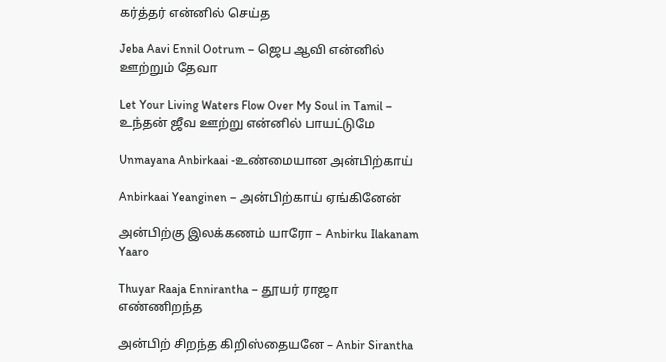கர்த்தர் என்னில் செய்த

Jeba Aavi Ennil Ootrum – ஜெப ஆவி என்னில் ஊற்றும் தேவா

Let Your Living Waters Flow Over My Soul in Tamil – உந்தன் ஜீவ ஊற்று என்னில் பாயட்டுமே

Unmayana Anbirkaai -உண்மையான அன்பிற்காய்

Anbirkaai Yeanginen – அன்பிற்காய் ஏங்கினேன்

அன்பிற்கு இலக்கணம் யாரோ – Anbirku Ilakanam Yaaro

Thuyar Raaja Ennirantha – தூயர் ராஜா எண்ணிறந்த

அன்பிற் சிறந்த கிறிஸ்தையனே – Anbir Sirantha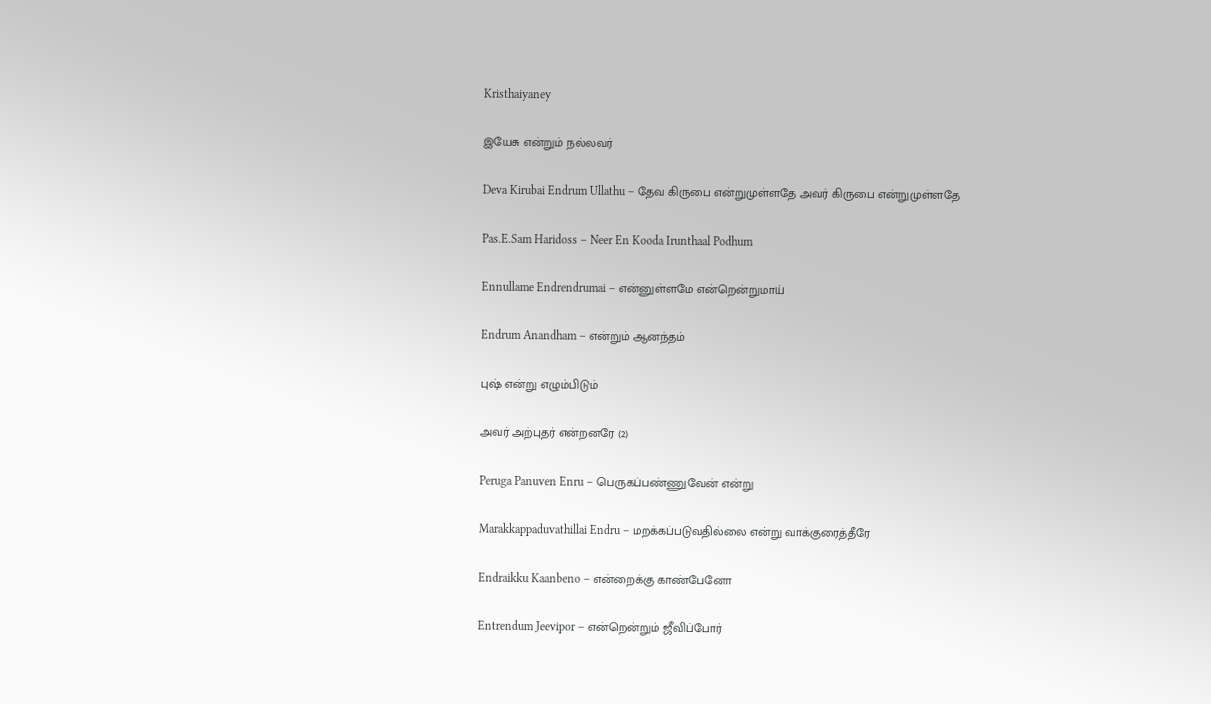Kristhaiyaney

இயேசு என்றும் நல்லவர்

Deva Kirubai Endrum Ullathu – தேவ கிருபை என்றுமுள்ளதே அவர் கிருபை என்றுமுள்ளதே

Pas.E.Sam Haridoss – Neer En Kooda Irunthaal Podhum

Ennullame Endrendrumai – என்னுள்ளமே என்றென்றுமாய்

Endrum Anandham – என்றும் ஆனந்தம்

புஷ் என்று எழும்பிடும்

அவர் அற்புதர் என்றனரே (2)

Peruga Panuven Enru – பெருகப்பண்ணுவேன் என்று

Marakkappaduvathillai Endru – மறக்கப்படுவதில்லை என்று வாக்குரைத்தீரே

Endraikku Kaanbeno – என்றைக்கு காண்பேனோ

Entrendum Jeevipor – என்றென்றும் ஜீவிப்போர்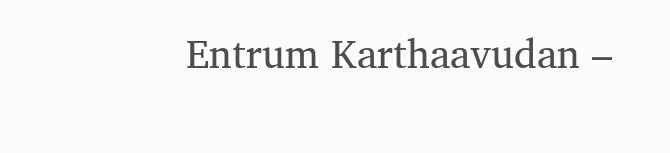Entrum Karthaavudan –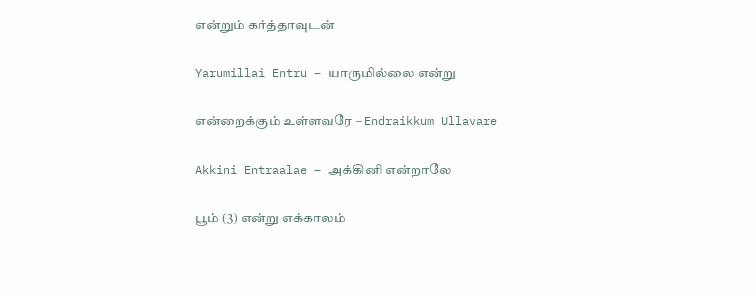என்றும் கர்த்தாவுடன்

Yarumillai Entru – யாருமில்லை என்று

என்றைக்கும் உள்ளவரே – Endraikkum Ullavare

Akkini Entraalae – அக்கினி என்றாலே

பூம் (3) என்று எக்காலம்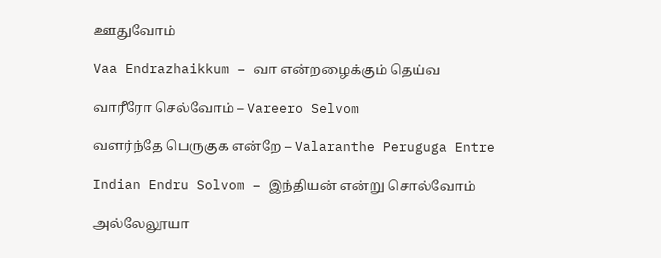ஊதுவோம்

Vaa Endrazhaikkum – வா என்றழைக்கும் தெய்வ

வாரீரோ செல்வோம் – Vareero Selvom

வளர்ந்தே பெருகுக என்றே – Valaranthe Peruguga Entre

Indian Endru Solvom – இந்தியன் என்று சொல்வோம்

அல்லேலூயா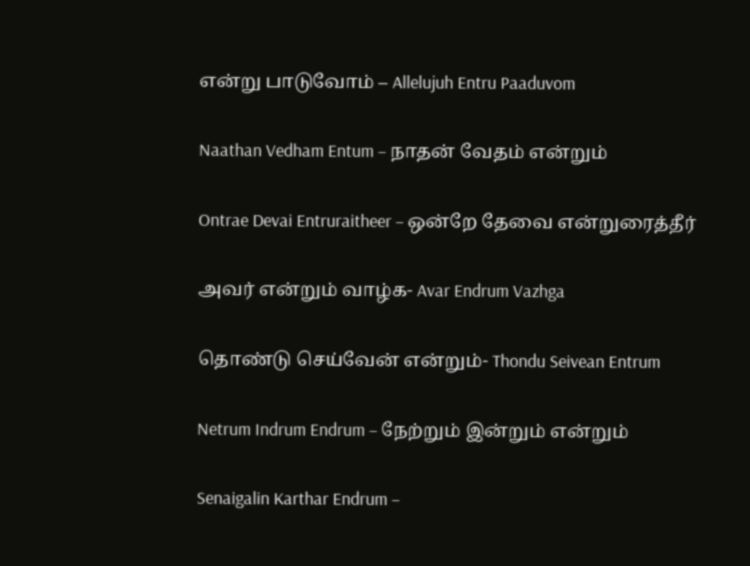என்று பாடுவோம் – Allelujuh Entru Paaduvom

Naathan Vedham Entum – நாதன் வேதம் என்றும்

Ontrae Devai Entruraitheer – ஒன்றே தேவை என்றுரைத்தீர்

அவர் என்றும் வாழ்க- Avar Endrum Vazhga

தொண்டு செய்வேன் என்றும்- Thondu Seivean Entrum

Netrum Indrum Endrum – நேற்றும் இன்றும் என்றும்

Senaigalin Karthar Endrum –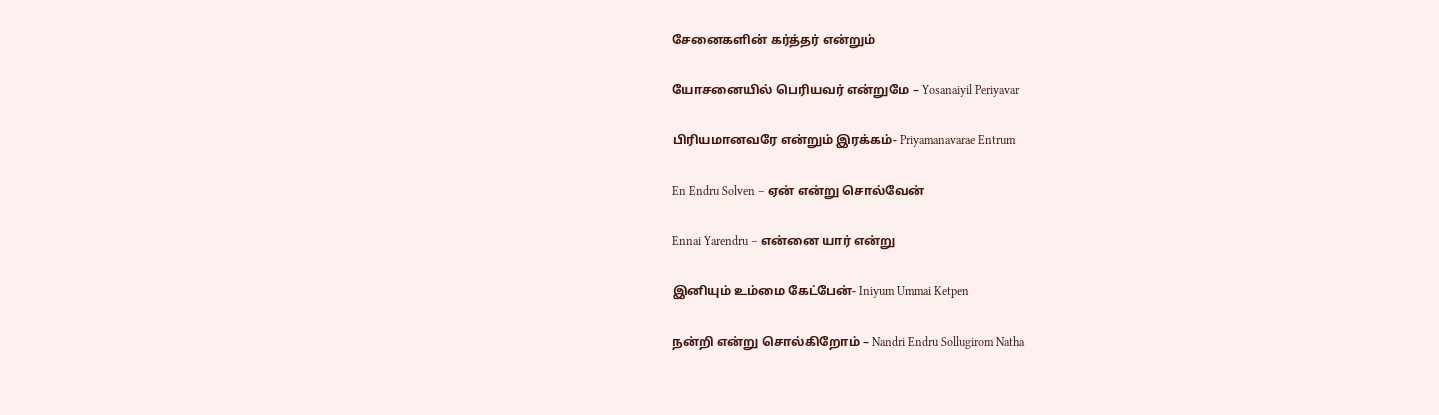சேனைகளின் கர்த்தர் என்றும்

யோசனையில் பெரியவர் என்றுமே – Yosanaiyil Periyavar

பிரியமானவரே என்றும் இரக்கம்- Priyamanavarae Entrum

En Endru Solven – ஏன் என்று சொல்வேன்

Ennai Yarendru – என்னை யார் என்று

இனியும் உம்மை கேட்பேன்- Iniyum Ummai Ketpen

நன்றி என்று சொல்கிறோம் – Nandri Endru Sollugirom Natha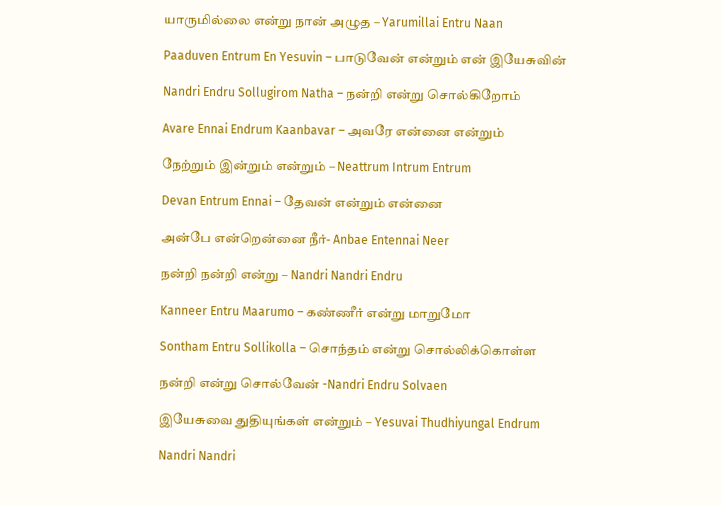யாருமில்லை என்று நான் அழுத – Yarumillai Entru Naan

Paaduven Entrum En Yesuvin – பாடுவேன் என்றும் என் இயேசுவின்

Nandri Endru Sollugirom Natha – நன்றி என்று சொல்கிறோம்

Avare Ennai Endrum Kaanbavar – அவரே என்னை என்றும்

நேற்றும் இன்றும் என்றும் – Neattrum Intrum Entrum

Devan Entrum Ennai – தேவன் என்றும் என்னை

அன்பே என்றென்னை நீர்- Anbae Entennai Neer

நன்றி நன்றி என்று – Nandri Nandri Endru

Kanneer Entru Maarumo – கண்ணீர் என்று மாறுமோ

Sontham Entru Sollikolla – சொந்தம் என்று சொல்லிக்கொள்ள

நன்றி என்று சொல்வேன் -Nandri Endru Solvaen

இயேசுவை துதியுங்கள் என்றும் – Yesuvai Thudhiyungal Endrum

Nandri Nandri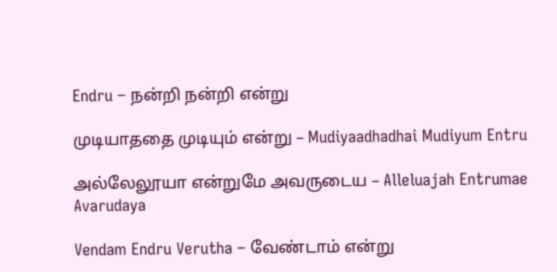Endru – நன்றி நன்றி என்று

முடியாததை முடியும் என்று – Mudiyaadhadhai Mudiyum Entru

அல்லேலூயா என்றுமே அவருடைய – Alleluajah Entrumae Avarudaya

Vendam Endru Verutha – வேண்டாம் என்று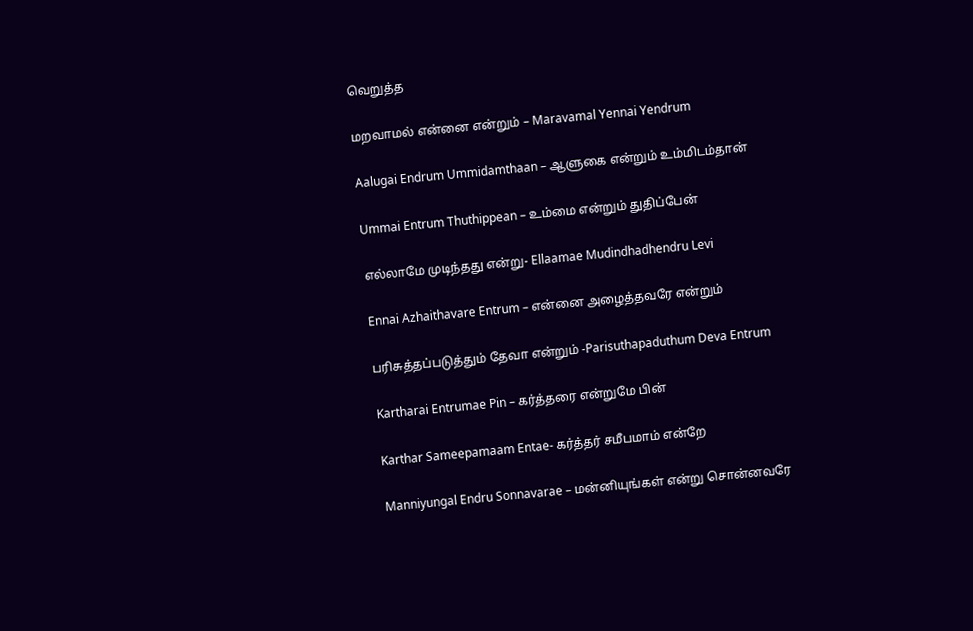வெறுத்த

மறவாமல் என்னை என்றும் – Maravamal Yennai Yendrum

Aalugai Endrum Ummidamthaan – ஆளுகை என்றும் உம்மிடம்தான்

Ummai Entrum Thuthippean – உம்மை என்றும் துதிப்பேன்

எல்லாமே முடிந்தது என்று- Ellaamae Mudindhadhendru Levi

Ennai Azhaithavare Entrum – என்னை அழைத்தவரே என்றும்

பரிசுத்தப்படுத்தும் தேவா என்றும் -Parisuthapaduthum Deva Entrum

Kartharai Entrumae Pin – கர்த்தரை என்றுமே பின்

Karthar Sameepamaam Entae- கர்த்தர் சமீபமாம் என்றே

Manniyungal Endru Sonnavarae – மன்னியுங்கள் என்று சொன்னவரே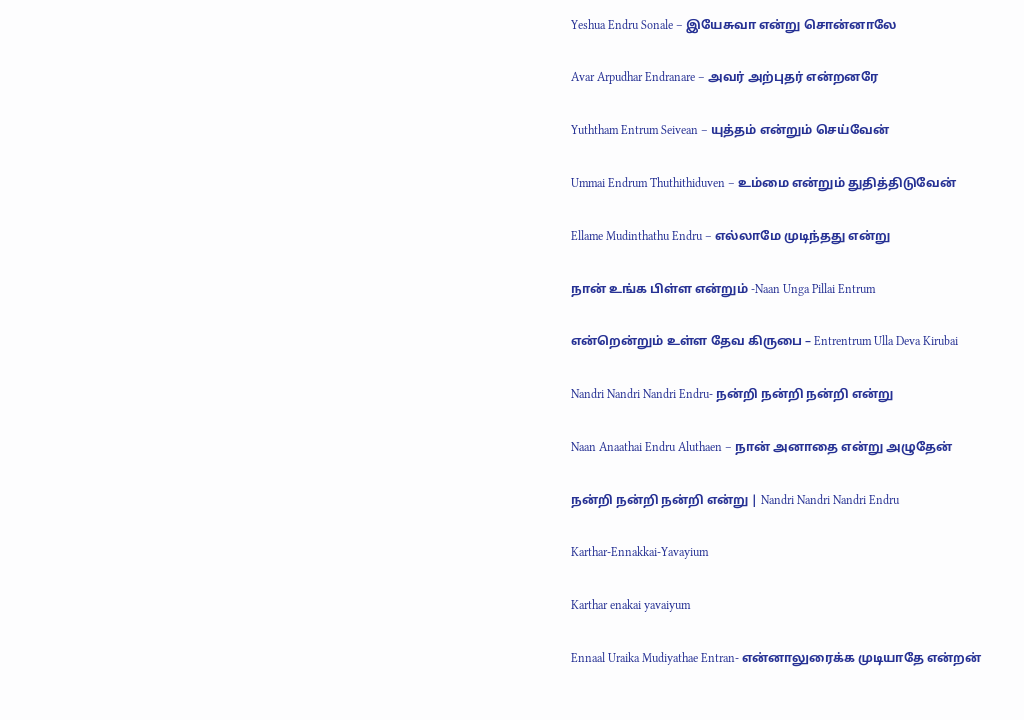Yeshua Endru Sonale – இயேசுவா என்று சொன்னாலே

Avar Arpudhar Endranare – அவர் அற்புதர் என்றனரே

Yuththam Entrum Seivean – யுத்தம் என்றும் செய்வேன்

Ummai Endrum Thuthithiduven – உம்மை என்றும் துதித்திடுவேன்

Ellame Mudinthathu Endru – எல்லாமே முடிந்தது என்று

நான் உங்க பிள்ள என்றும் -Naan Unga Pillai Entrum

என்றென்றும் உள்ள தேவ கிருபை – Entrentrum Ulla Deva Kirubai

Nandri Nandri Nandri Endru- நன்றி நன்றி நன்றி என்று

Naan Anaathai Endru Aluthaen – நான் அனாதை என்று அழுதேன்

நன்றி நன்றி நன்றி என்று | Nandri Nandri Nandri Endru

Karthar-Ennakkai-Yavayium

Karthar enakai yavaiyum

Ennaal Uraika Mudiyathae Entran- என்னாலுரைக்க முடியாதே என்றன்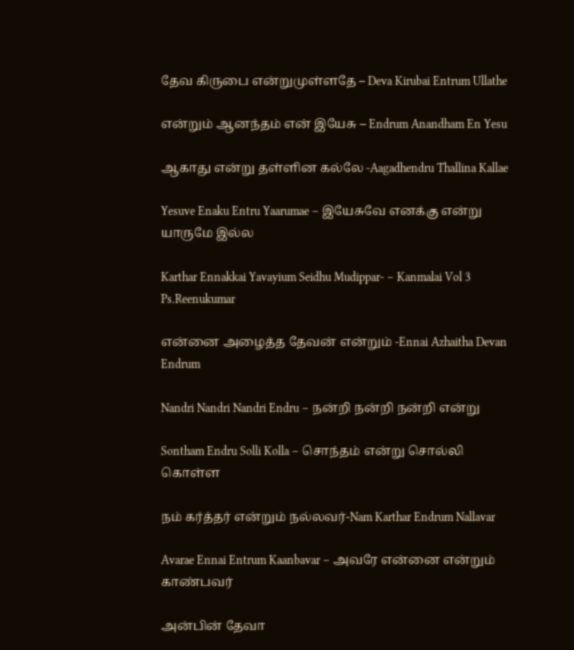தேவ கிருபை என்றுமுள்ளதே – Deva Kirubai Entrum Ullathe

என்றும் ஆனந்தம் என் இயேசு – Endrum Anandham En Yesu

ஆகாது என்று தள்ளின கல்லே -Aagadhendru Thallina Kallae

Yesuve Enaku Entru Yaarumae – இயேசுவே எனக்கு என்று யாருமே இல்ல

Karthar Ennakkai Yavayium Seidhu Mudippar- – Kanmalai Vol 3 Ps.Reenukumar

என்னை அழைத்த தேவன் என்றும் -Ennai Azhaitha Devan Endrum

Nandri Nandri Nandri Endru – நன்றி நன்றி நன்றி என்று

Sontham Endru Solli Kolla – சொந்தம் என்று சொல்லி கொள்ள

நம் கர்த்தர் என்றும் நல்லவர்-Nam Karthar Endrum Nallavar

Avarae Ennai Entrum Kaanbavar – அவரே என்னை என்றும் காண்பவர்

அன்பின் தேவா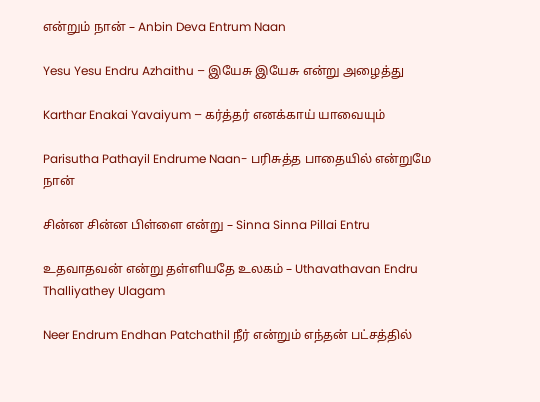என்றும் நான் – Anbin Deva Entrum Naan

Yesu Yesu Endru Azhaithu – இயேசு இயேசு என்று அழைத்து

Karthar Enakai Yavaiyum – கர்த்தர் எனக்காய் யாவையும்

Parisutha Pathayil Endrume Naan- பரிசுத்த பாதையில் என்றுமே நான்

சின்ன சின்ன பிள்ளை என்று – Sinna Sinna Pillai Entru

உதவாதவன் என்று தள்ளியதே உலகம் – Uthavathavan Endru Thalliyathey Ulagam

Neer Endrum Endhan Patchathil நீர் என்றும் எந்தன் பட்சத்தில்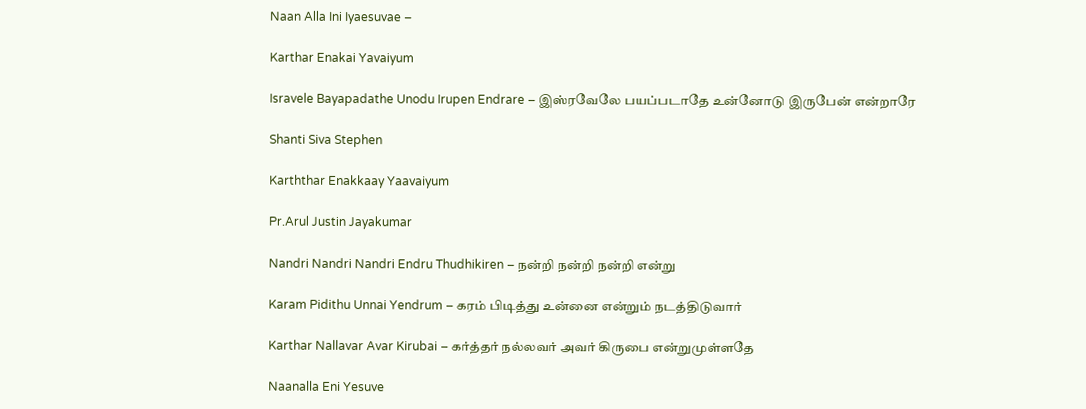Naan Alla Ini Iyaesuvae –

Karthar Enakai Yavaiyum

Isravele Bayapadathe Unodu Irupen Endrare – இஸ்ரவேலே பயப்படாதே உன்னோடு இருபேன் என்றாரே

Shanti Siva Stephen

Karththar Enakkaay Yaavaiyum

Pr.Arul Justin Jayakumar

Nandri Nandri Nandri Endru Thudhikiren – நன்றி நன்றி நன்றி என்று

Karam Pidithu Unnai Yendrum – கரம் பிடித்து உன்னை என்றும் நடத்திடுவார்

Karthar Nallavar Avar Kirubai – கர்த்தர் நல்லவர் அவர் கிருபை என்றுமுள்ளதே

Naanalla Eni Yesuve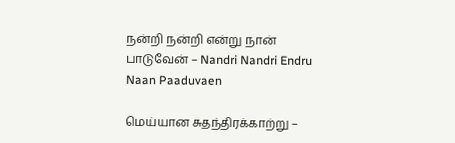நன்றி நன்றி என்று நான் பாடுவேன் – Nandri Nandri Endru Naan Paaduvaen

மெய்யான சுதந்திரக்காற்று –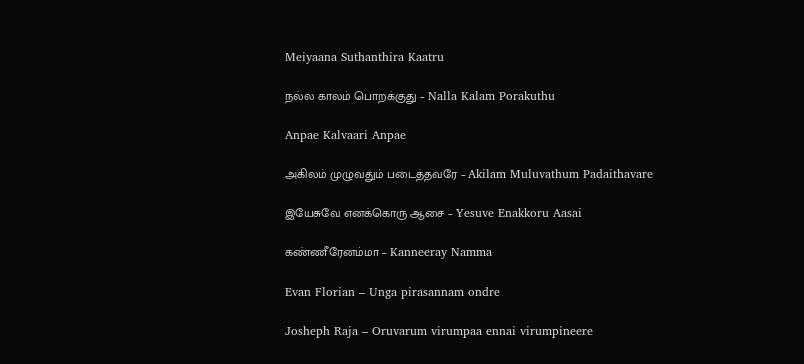Meiyaana Suthanthira Kaatru

நல்ல காலம் பொறக்குது – Nalla Kalam Porakuthu

Anpae Kalvaari Anpae

அகிலம் முழுவதும் படைத்தவரே – Akilam Muluvathum Padaithavare

இயேசுவே எனக்கொரு ஆசை – Yesuve Enakkoru Aasai

கண்ணீரேனம்மா – Kanneeray Namma

Evan Florian – Unga pirasannam ondre

Josheph Raja – Oruvarum virumpaa ennai virumpineere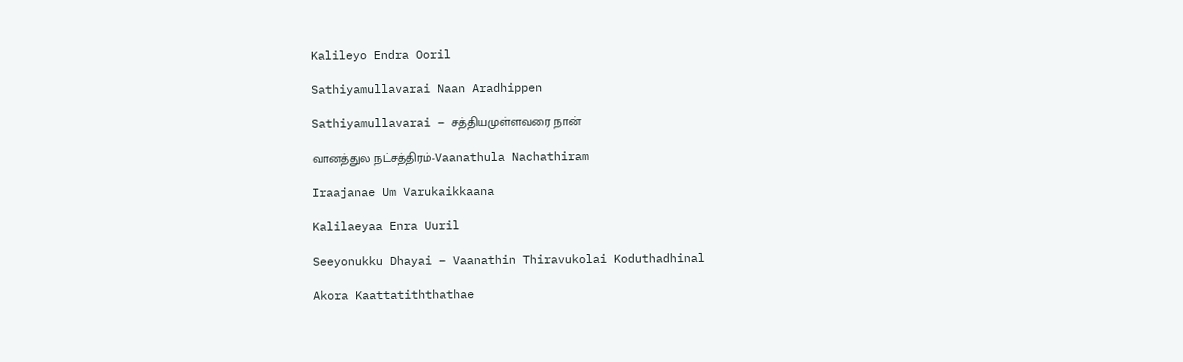Kalileyo Endra Ooril

Sathiyamullavarai Naan Aradhippen

Sathiyamullavarai – சத்தியமுள்ளவரை நான்

வானத்துல நட்சத்திரம்-Vaanathula Nachathiram

Iraajanae Um Varukaikkaana

Kalilaeyaa Enra Uuril

Seeyonukku Dhayai – Vaanathin Thiravukolai Koduthadhinal

Akora Kaattatiththathae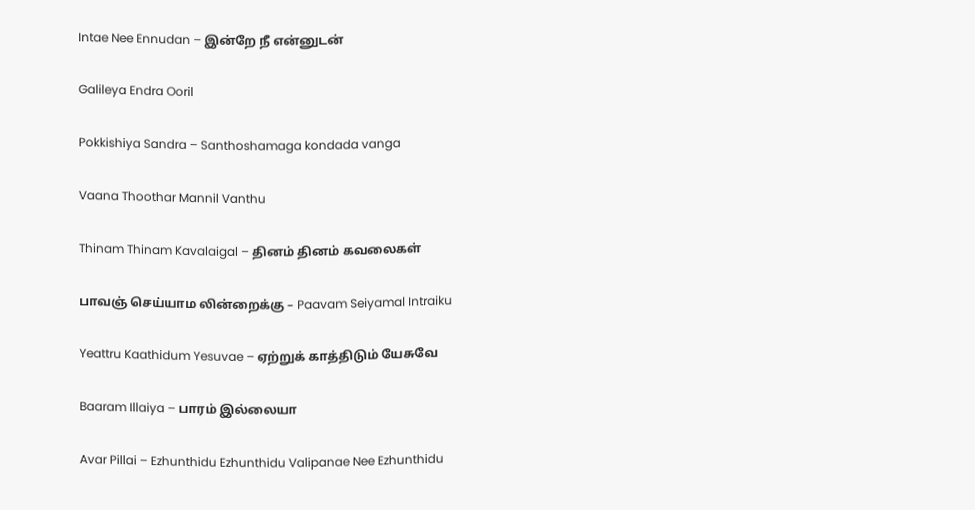Intae Nee Ennudan – இன்றே நீ என்னுடன்

Galileya Endra Ooril

Pokkishiya Sandra – Santhoshamaga kondada vanga

Vaana Thoothar Mannil Vanthu

Thinam Thinam Kavalaigal – தினம் தினம் கவலைகள்

பாவஞ் செய்யாம லின்றைக்கு – Paavam Seiyamal Intraiku

Yeattru Kaathidum Yesuvae – ஏற்றுக் காத்திடும் யேசுவே

Baaram Illaiya – பாரம் இல்லையா

Avar Pillai – Ezhunthidu Ezhunthidu Valipanae Nee Ezhunthidu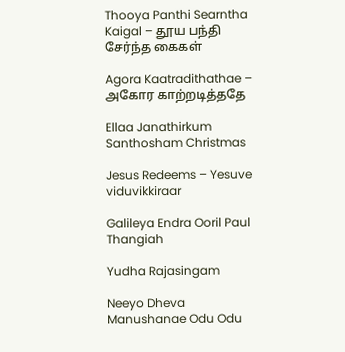Thooya Panthi Searntha Kaigal – தூய பந்தி சேர்ந்த கைகள்

Agora Kaatradithathae – அகோர காற்றடித்ததே

Ellaa Janathirkum Santhosham Christmas

Jesus Redeems – Yesuve viduvikkiraar

Galileya Endra Ooril Paul Thangiah

Yudha Rajasingam

Neeyo Dheva Manushanae Odu Odu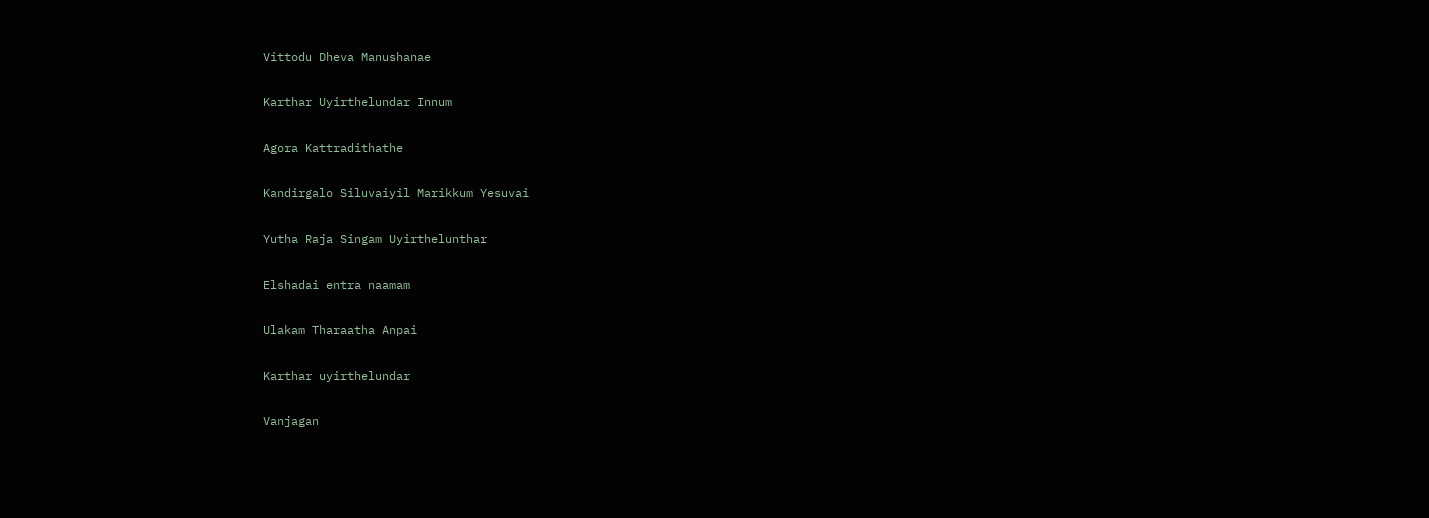Vittodu Dheva Manushanae

Karthar Uyirthelundar Innum

Agora Kattradithathe

Kandirgalo Siluvaiyil Marikkum Yesuvai

Yutha Raja Singam Uyirthelunthar

Elshadai entra naamam

Ulakam Tharaatha Anpai

Karthar uyirthelundar

Vanjagan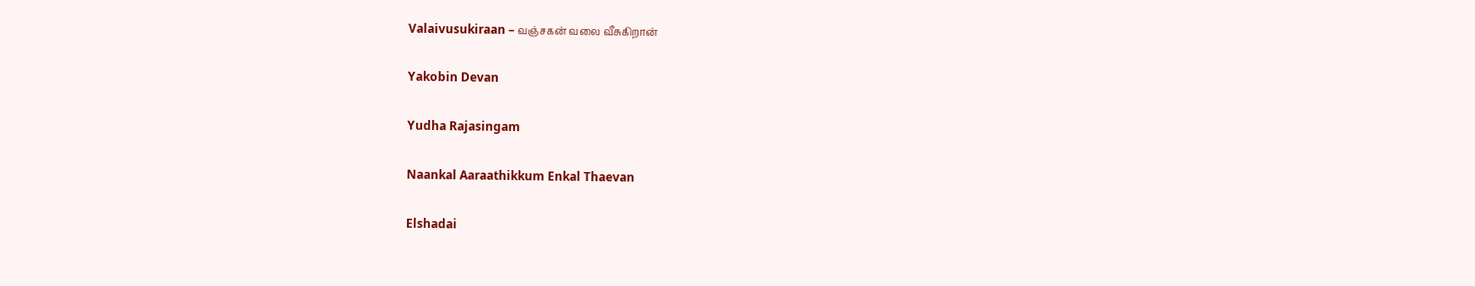Valaivusukiraan – வஞ்சகன் வலை வீசுகிறான்

Yakobin Devan

Yudha Rajasingam

Naankal Aaraathikkum Enkal Thaevan

Elshadai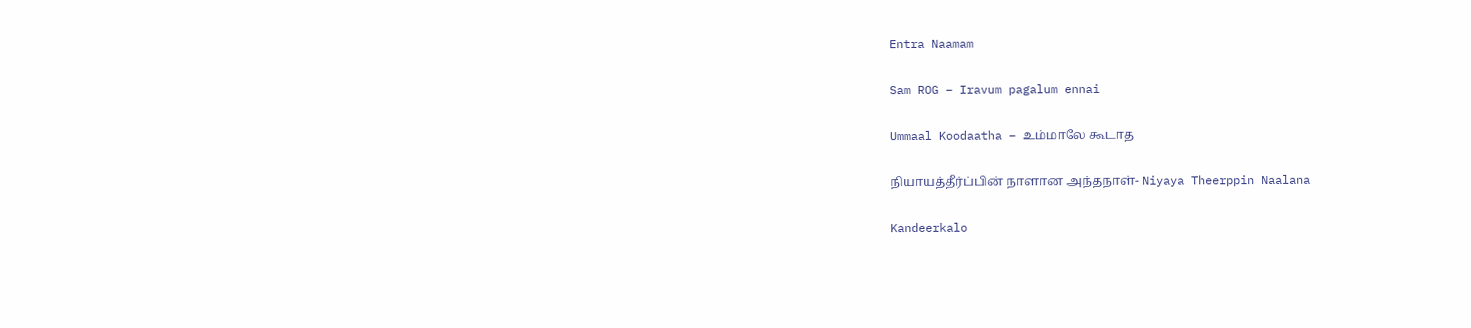Entra Naamam

Sam ROG – Iravum pagalum ennai

Ummaal Koodaatha – உம்மாலே கூடாத

நியாயத்தீர்ப்பின் நாளான அந்தநாள்- Niyaya Theerppin Naalana

Kandeerkalo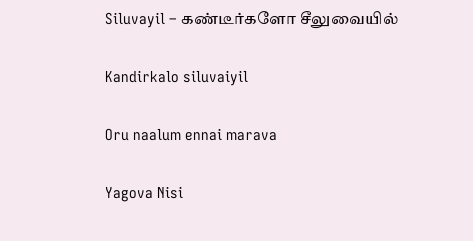Siluvayil – கண்டீர்களோ சீலுவையில்

Kandirkalo siluvaiyil

Oru naalum ennai marava

Yagova Nisi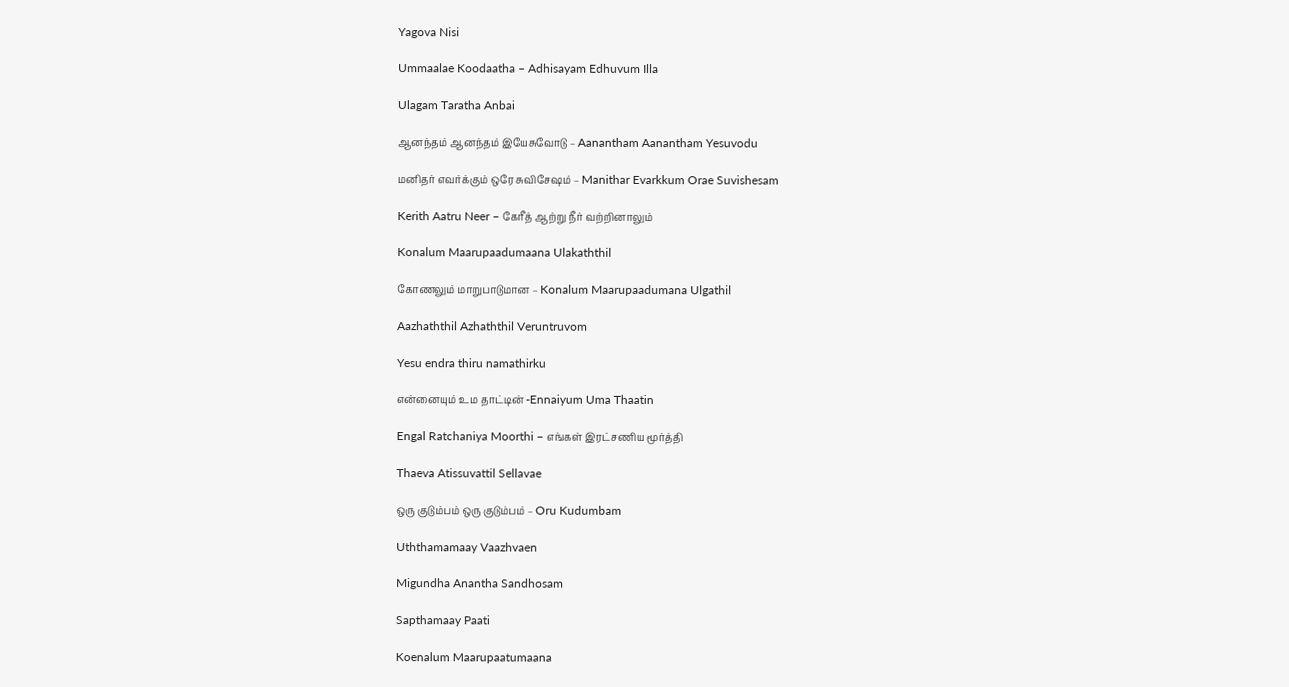Yagova Nisi

Ummaalae Koodaatha – Adhisayam Edhuvum Illa

Ulagam Taratha Anbai

ஆனந்தம் ஆனந்தம் இயேசுவோடு – Aanantham Aanantham Yesuvodu

மனிதர் எவர்க்கும் ஒரே சுவிசேஷம் – Manithar Evarkkum Orae Suvishesam

Kerith Aatru Neer – கேரீத் ஆற்று நீர் வற்றினாலும்

Konalum Maarupaadumaana Ulakaththil

கோணலும் மாறுபாடுமான – Konalum Maarupaadumana Ulgathil

Aazhaththil Azhaththil Veruntruvom

Yesu endra thiru namathirku

என்னையும் உம தாட்டின் -Ennaiyum Uma Thaatin

Engal Ratchaniya Moorthi – எங்கள் இரட்சணிய மூர்த்தி

Thaeva Atissuvattil Sellavae

ஒரு குடும்பம் ஒரு குடும்பம் – Oru Kudumbam

Uththamamaay Vaazhvaen

Migundha Anantha Sandhosam

Sapthamaay Paati

Koenalum Maarupaatumaana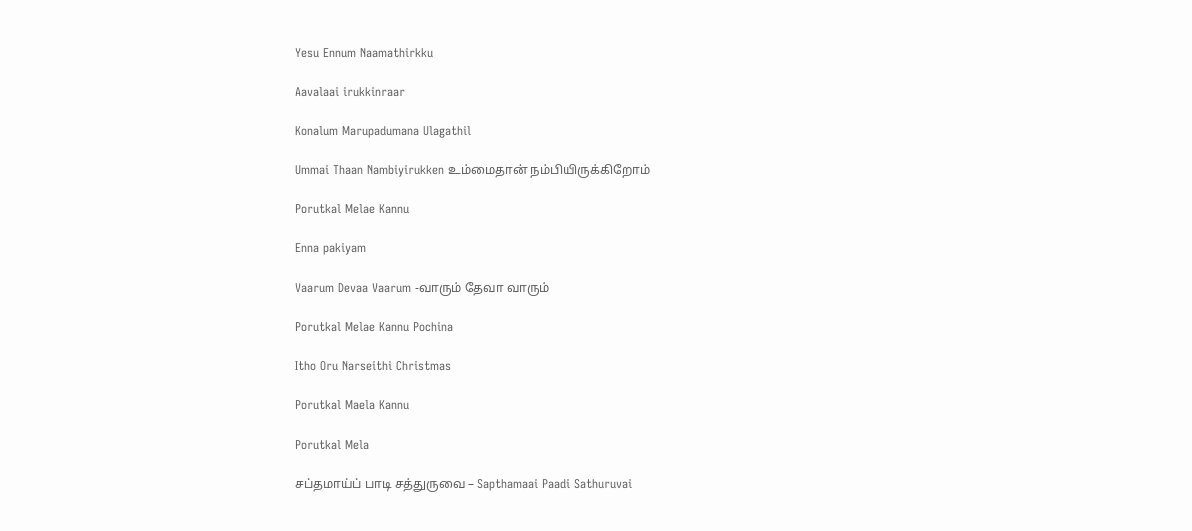Yesu Ennum Naamathirkku

Aavalaai irukkinraar

Konalum Marupadumana Ulagathil

Ummai Thaan Nambiyirukken உம்மைதான் நம்பியிருக்கிறோம்

Porutkal Melae Kannu

Enna pakiyam

Vaarum Devaa Vaarum -வாரும் தேவா வாரும்

Porutkal Melae Kannu Pochina

Itho Oru Narseithi Christmas

Porutkal Maela Kannu

Porutkal Mela

சப்தமாய்ப் பாடி சத்துருவை – Sapthamaai Paadi Sathuruvai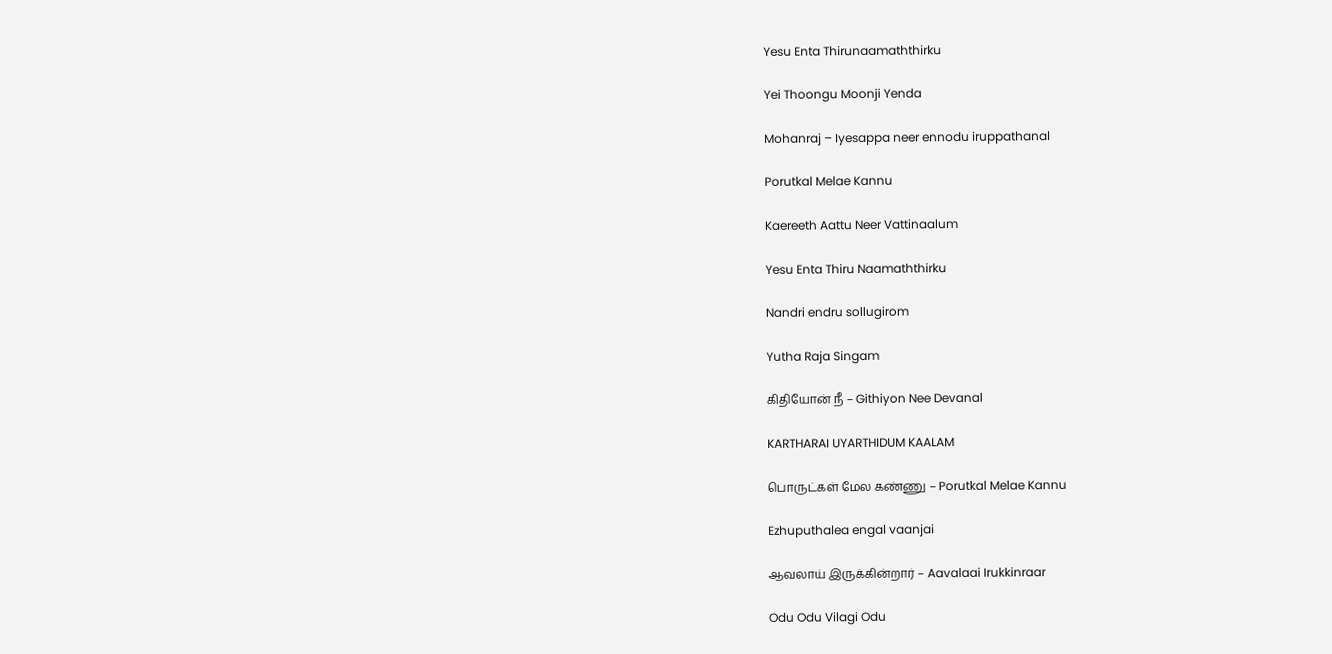Yesu Enta Thirunaamaththirku

Yei Thoongu Moonji Yenda

Mohanraj – Iyesappa neer ennodu iruppathanal

Porutkal Melae Kannu

Kaereeth Aattu Neer Vattinaalum

Yesu Enta Thiru Naamaththirku

Nandri endru sollugirom

Yutha Raja Singam

கிதியோன் நீ – Githiyon Nee Devanal

KARTHARAI UYARTHIDUM KAALAM

பொருட்கள் மேல கண்ணு – Porutkal Melae Kannu

Ezhuputhalea engal vaanjai

ஆவலாய் இருக்கின்றார் – Aavalaai Irukkinraar

Odu Odu Vilagi Odu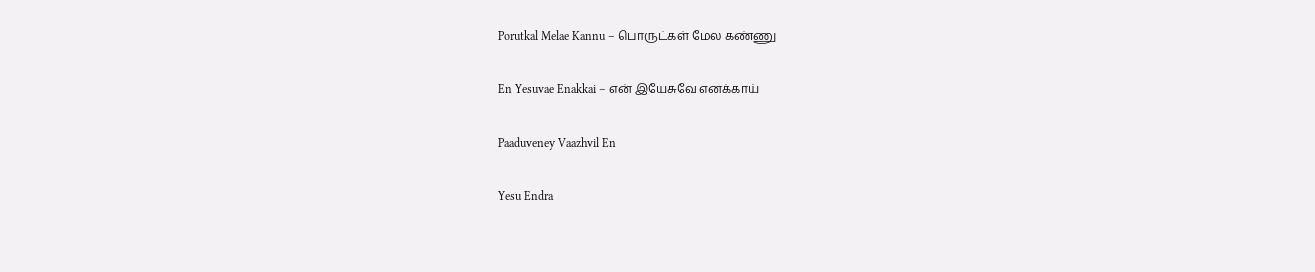Porutkal Melae Kannu – பொருட்கள் மேல கண்ணு

En Yesuvae Enakkai – என் இயேசுவே எனக்காய்

Paaduveney Vaazhvil En

Yesu Endra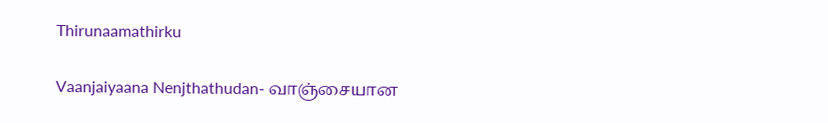Thirunaamathirku

Vaanjaiyaana Nenjthathudan- வாஞ்சையான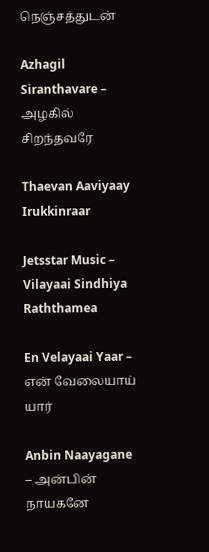நெஞ்சத்துடன்

Azhagil Siranthavare – அழகில் சிறந்தவரே

Thaevan Aaviyaay Irukkinraar

Jetsstar Music – Vilayaai Sindhiya Raththamea

En Velayaai Yaar – என் வேலையாய் யார்

Anbin Naayagane – அன்பின் நாயகனே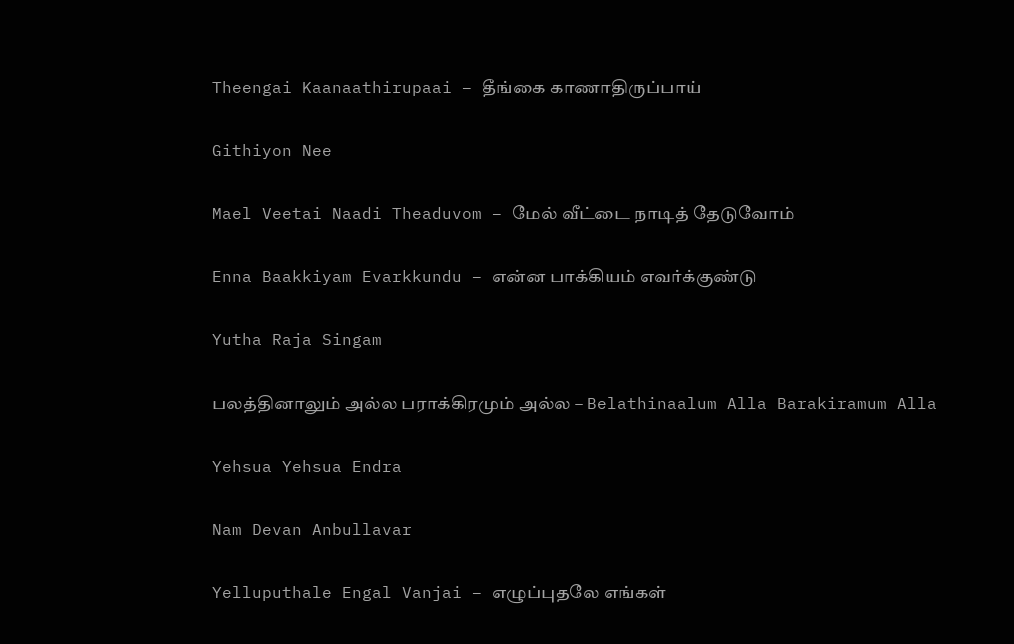Theengai Kaanaathirupaai – தீங்கை காணாதிருப்பாய்

Githiyon Nee

Mael Veetai Naadi Theaduvom – மேல் வீட்டை நாடித் தேடுவோம்

Enna Baakkiyam Evarkkundu – என்ன பாக்கியம் எவர்க்குண்டு

Yutha Raja Singam

பலத்தினாலும் அல்ல பராக்கிரமும் அல்ல – Belathinaalum Alla Barakiramum Alla

Yehsua Yehsua Endra

Nam Devan Anbullavar

Yelluputhale Engal Vanjai – எழுப்புதலே எங்கள்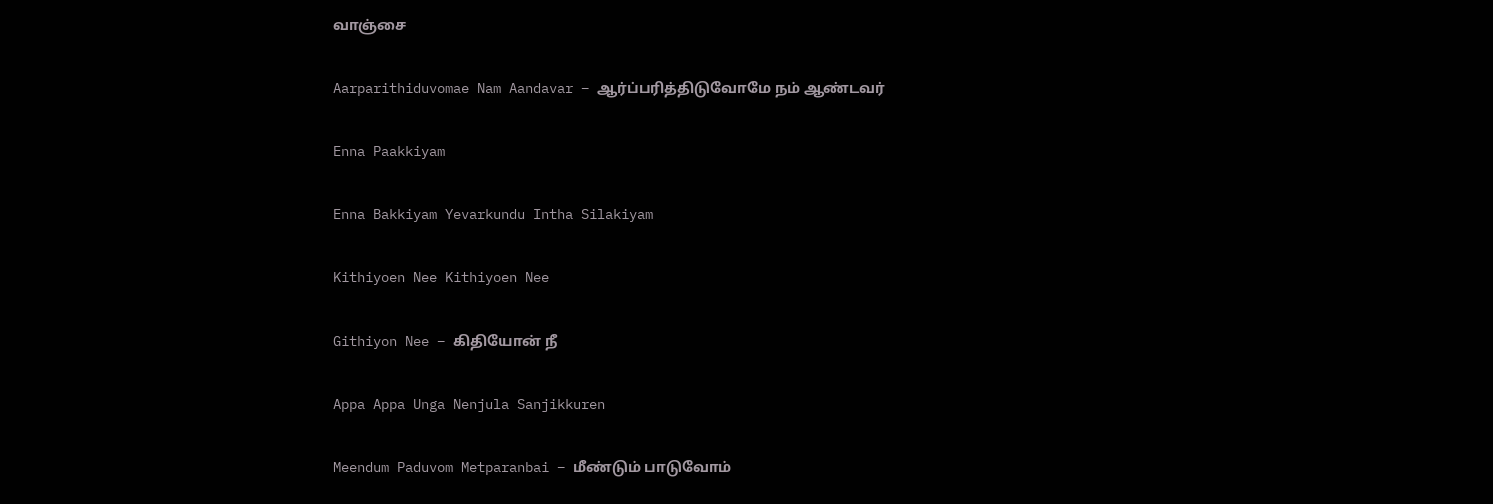வாஞ்சை

Aarparithiduvomae Nam Aandavar – ஆர்ப்பரித்திடுவோமே நம் ஆண்டவர்

Enna Paakkiyam

Enna Bakkiyam Yevarkundu Intha Silakiyam

Kithiyoen Nee Kithiyoen Nee

Githiyon Nee – கிதியோன் நீ

Appa Appa Unga Nenjula Sanjikkuren

Meendum Paduvom Metparanbai – மீண்டும் பாடுவோம்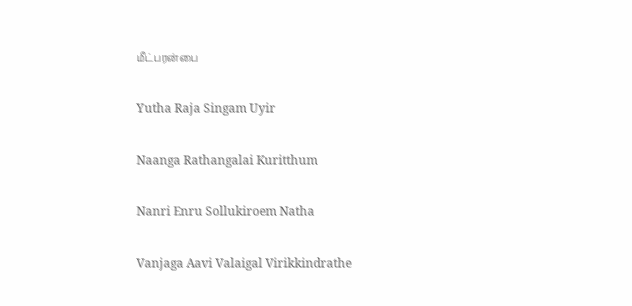மீட்பரன்பை

Yutha Raja Singam Uyir

Naanga Rathangalai Kuritthum

Nanri Enru Sollukiroem Natha

Vanjaga Aavi Valaigal Virikkindrathe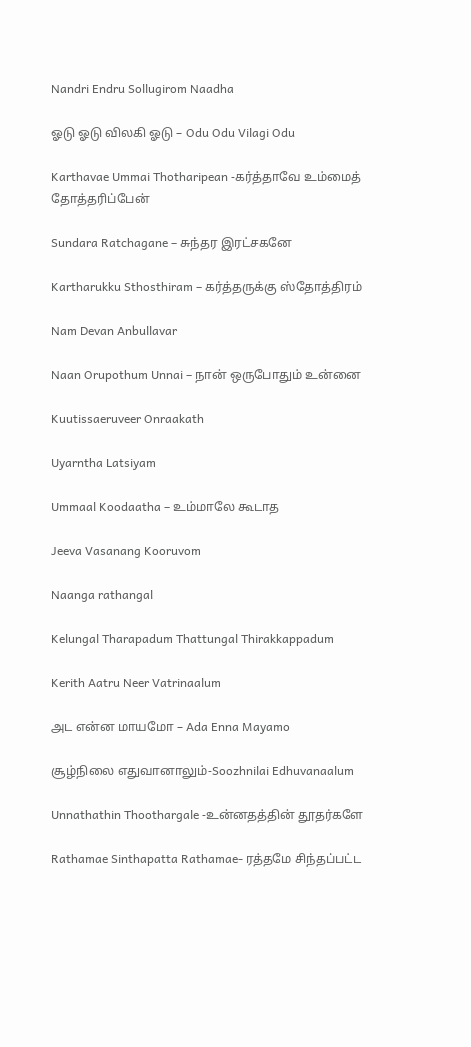Nandri Endru Sollugirom Naadha

ஓடு ஓடு விலகி ஓடு – Odu Odu Vilagi Odu

Karthavae Ummai Thotharipean -கர்த்தாவே உம்மைத் தோத்தரிப்பேன்

Sundara Ratchagane – சுந்தர இரட்சகனே

Kartharukku Sthosthiram – கர்த்தருக்கு ஸ்தோத்திரம்

Nam Devan Anbullavar

Naan Orupothum Unnai – நான் ஒருபோதும் உன்னை

Kuutissaeruveer Onraakath

Uyarntha Latsiyam

Ummaal Koodaatha – உம்மாலே கூடாத

Jeeva Vasanang Kooruvom

Naanga rathangal

Kelungal Tharapadum Thattungal Thirakkappadum

Kerith Aatru Neer Vatrinaalum

அட என்ன மாயமோ – Ada Enna Mayamo

சூழ்நிலை எதுவானாலும்-Soozhnilai Edhuvanaalum

Unnathathin Thoothargale -உன்னதத்தின் தூதர்களே

Rathamae Sinthapatta Rathamae- ரத்தமே சிந்தப்பட்ட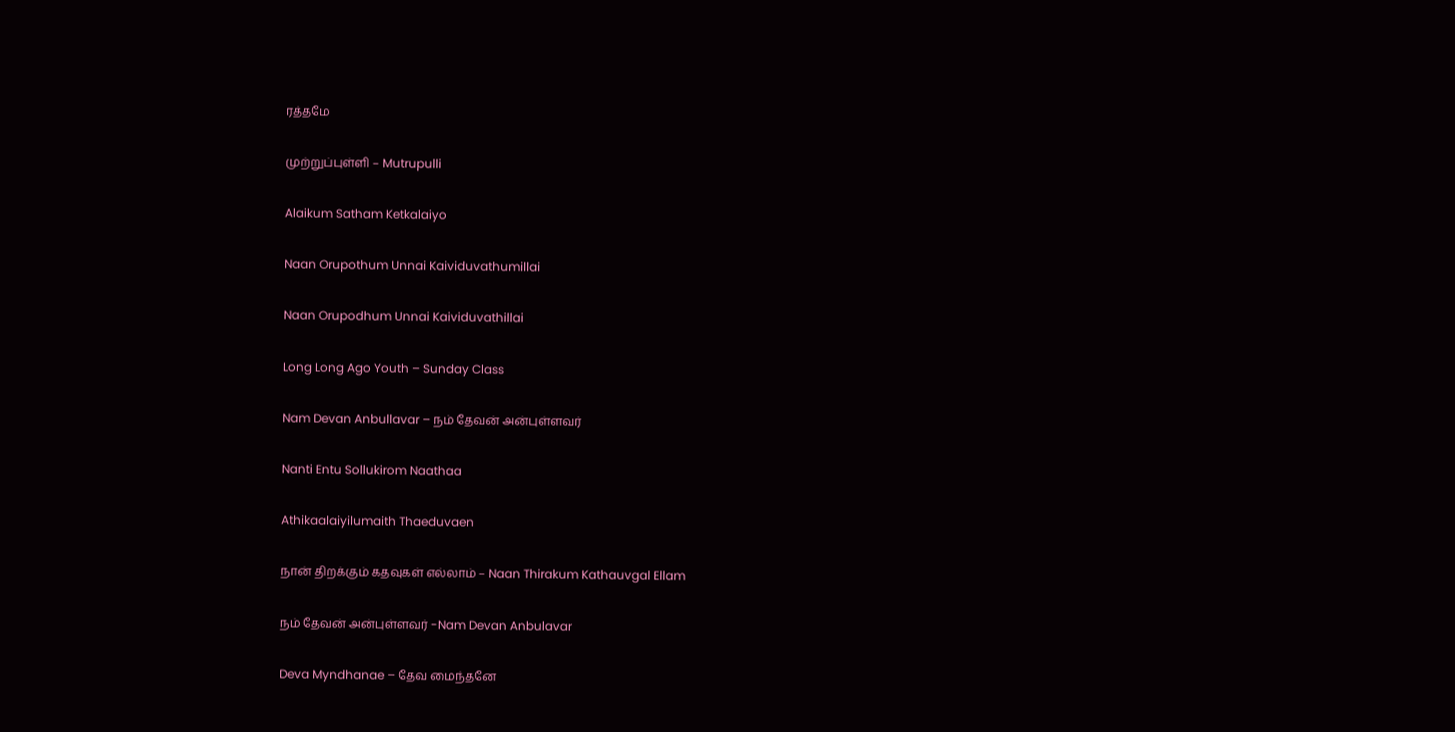ரத்தமே

முற்றுப்புள்ளி – Mutrupulli

Alaikum Satham Ketkalaiyo

Naan Orupothum Unnai Kaividuvathumillai

Naan Orupodhum Unnai Kaividuvathillai

Long Long Ago Youth – Sunday Class

Nam Devan Anbullavar – நம் தேவன் அன்புள்ளவர்

Nanti Entu Sollukirom Naathaa

Athikaalaiyilumaith Thaeduvaen

நான் திறக்கும் கதவுகள் எல்லாம் – Naan Thirakum Kathauvgal Ellam

நம் தேவன் அன்புள்ளவர் -Nam Devan Anbulavar

Deva Myndhanae – தேவ மைந்தனே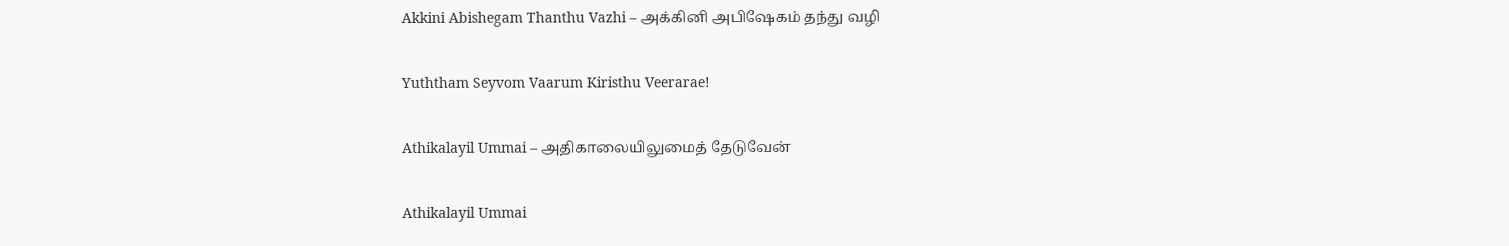Akkini Abishegam Thanthu Vazhi – அக்கினி அபிஷேகம் தந்து வழி

Yuththam Seyvom Vaarum Kiristhu Veerarae!

Athikalayil Ummai – அதிகாலையிலுமைத் தேடுவேன்

Athikalayil Ummai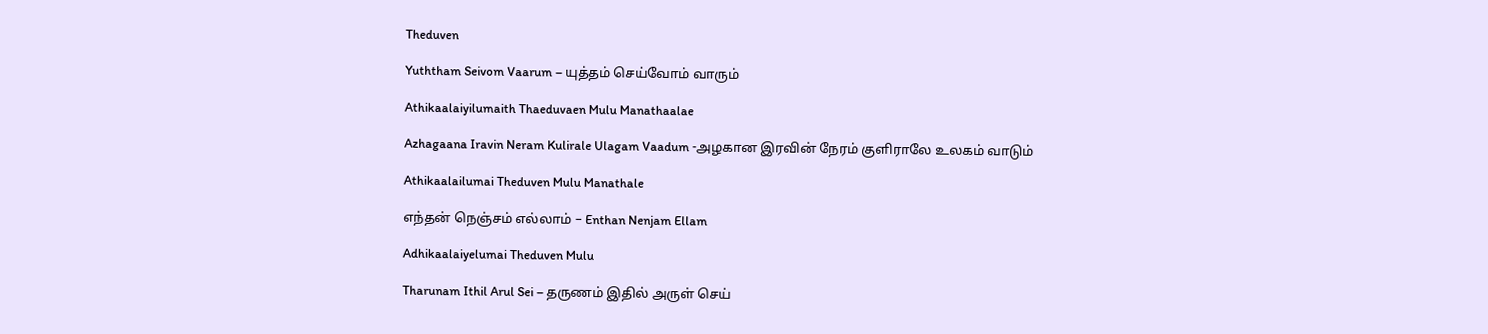Theduven

Yuththam Seivom Vaarum – யுத்தம் செய்வோம் வாரும்

Athikaalaiyilumaith Thaeduvaen Mulu Manathaalae

Azhagaana Iravin Neram Kulirale Ulagam Vaadum -அழகான இரவின் நேரம் குளிராலே உலகம் வாடும்

Athikaalailumai Theduven Mulu Manathale

எந்தன் நெஞ்சம் எல்லாம் – Enthan Nenjam Ellam

Adhikaalaiyelumai Theduven Mulu

Tharunam Ithil Arul Sei – தருணம் இதில் அருள் செய்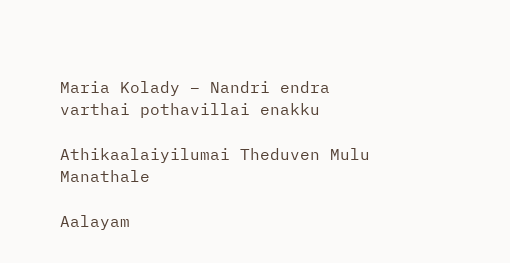Maria Kolady – Nandri endra varthai pothavillai enakku

Athikaalaiyilumai Theduven Mulu Manathale

Aalayam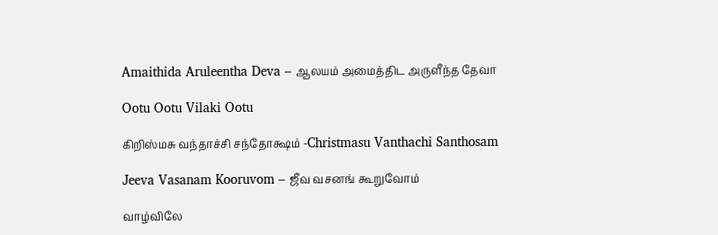Amaithida Aruleentha Deva – ஆலயம் அமைத்திட அருளீந்த தேவா

Ootu Ootu Vilaki Ootu

கிறிஸ்மசு வந்தாச்சி சந்தோக்ஷம் -Christmasu Vanthachi Santhosam

Jeeva Vasanam Kooruvom – ஜீவ வசனங் கூறுவோம்

வாழ்விலே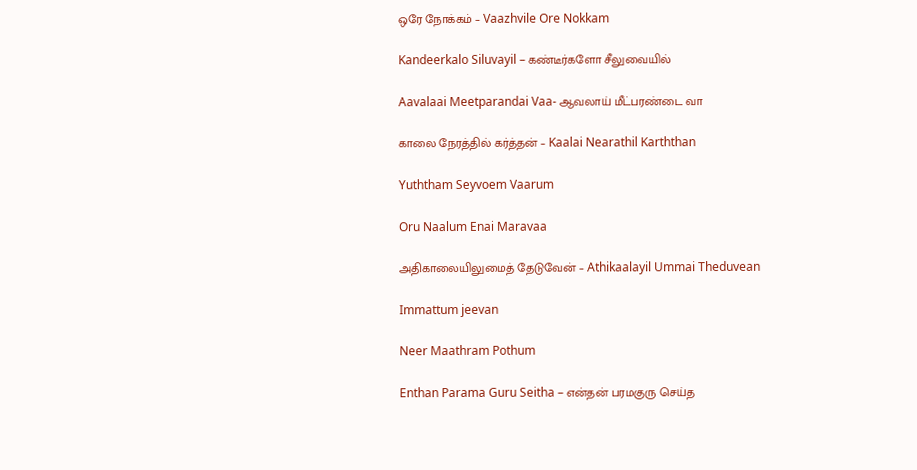ஒரே நோக்கம் – Vaazhvile Ore Nokkam

Kandeerkalo Siluvayil – கண்டீர்களோ சீலுவையில்

Aavalaai Meetparandai Vaa- ஆவலாய் மீட்பரண்டை வா

காலை நேரத்தில் கர்த்தன் – Kaalai Nearathil Karththan

Yuththam Seyvoem Vaarum

Oru Naalum Enai Maravaa

அதிகாலையிலுமைத் தேடுவேன் – Athikaalayil Ummai Theduvean

Immattum jeevan

Neer Maathram Pothum

Enthan Parama Guru Seitha – என்தன் பரமகுரு செய்த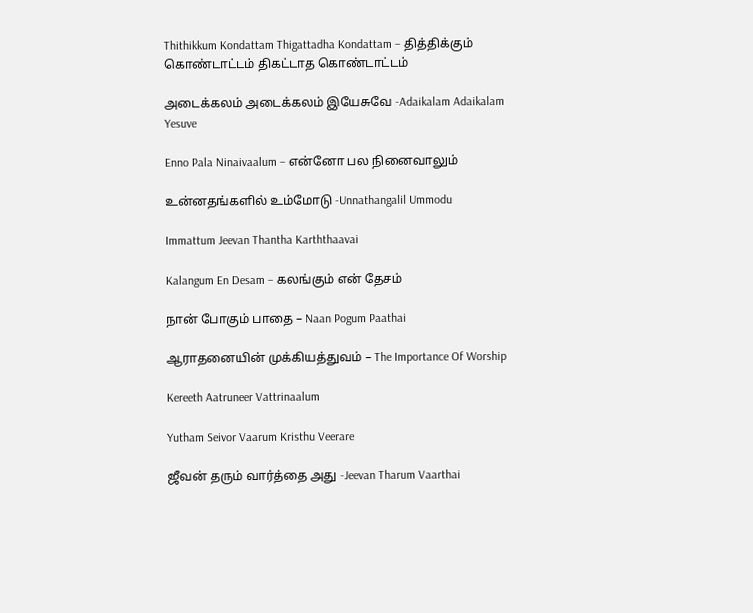Thithikkum Kondattam Thigattadha Kondattam – தித்திக்கும் கொண்டாட்டம் திகட்டாத கொண்டாட்டம்

அடைக்கலம் அடைக்கலம் இயேசுவே -Adaikalam Adaikalam Yesuve

Enno Pala Ninaivaalum – என்னோ பல நினைவாலும்

உன்னதங்களில் உம்மோடு -Unnathangalil Ummodu

Immattum Jeevan Thantha Karththaavai

Kalangum En Desam – கலங்கும் என் தேசம்

நான் போகும் பாதை – Naan Pogum Paathai

ஆராதனையின் முக்கியத்துவம் – The Importance Of Worship

Kereeth Aatruneer Vattrinaalum

Yutham Seivor Vaarum Kristhu Veerare

ஜீவன் தரும் வார்த்தை அது -Jeevan Tharum Vaarthai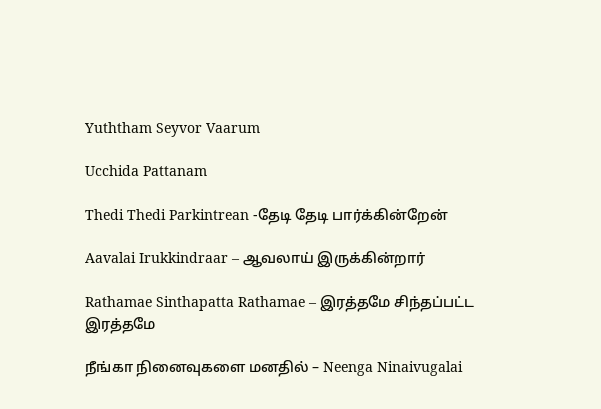Yuththam Seyvor Vaarum

Ucchida Pattanam

Thedi Thedi Parkintrean -தேடி தேடி பார்க்கின்றேன்

Aavalai Irukkindraar – ஆவலாய் இருக்கின்றார்

Rathamae Sinthapatta Rathamae – இரத்தமே சிந்தப்பட்ட இரத்தமே

நீங்கா நினைவுகளை மனதில் – Neenga Ninaivugalai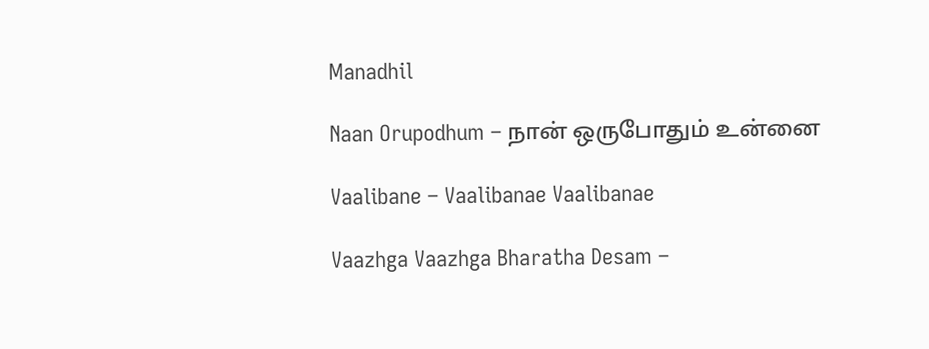Manadhil

Naan Orupodhum – நான் ஒருபோதும் உன்னை

Vaalibane – Vaalibanae Vaalibanae

Vaazhga Vaazhga Bharatha Desam –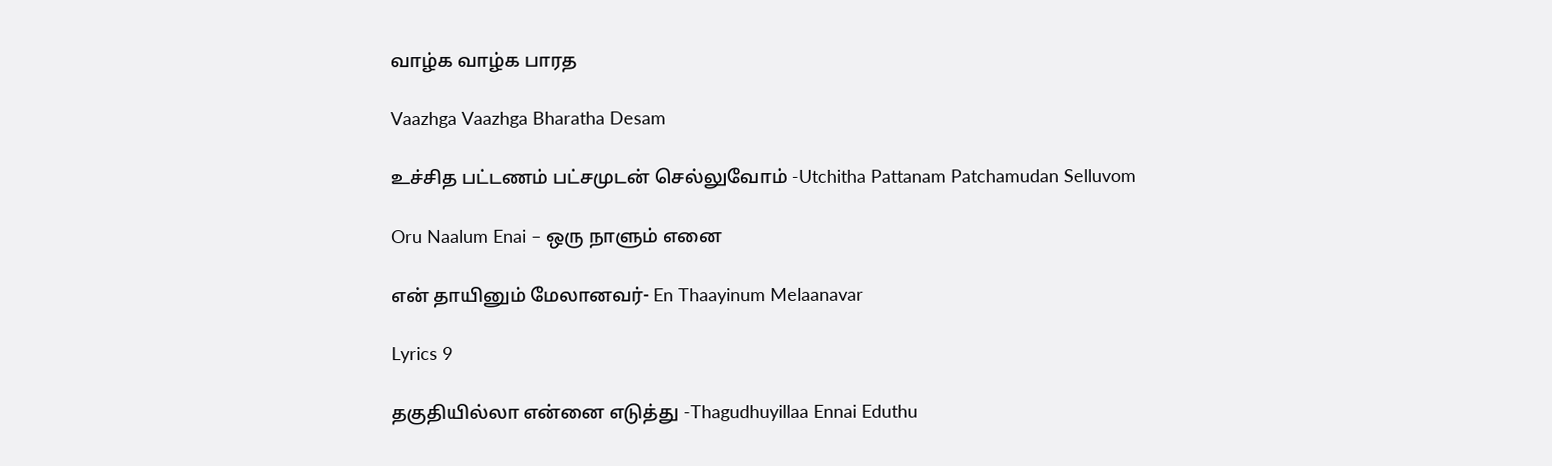வாழ்க வாழ்க பாரத

Vaazhga Vaazhga Bharatha Desam

உச்சித பட்டணம் பட்சமுடன் செல்லுவோம் -Utchitha Pattanam Patchamudan Selluvom

Oru Naalum Enai – ஒரு நாளும் எனை

என் தாயினும் மேலானவர்- En Thaayinum Melaanavar

Lyrics 9

தகுதியில்லா என்னை எடுத்து -Thagudhuyillaa Ennai Eduthu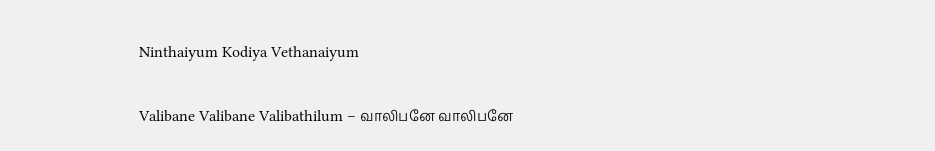Ninthaiyum Kodiya Vethanaiyum

Valibane Valibane Valibathilum – வாலிபனே வாலிபனே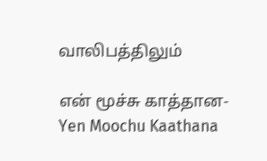வாலிபத்திலும்

என் மூச்சு காத்தான-Yen Moochu Kaathana